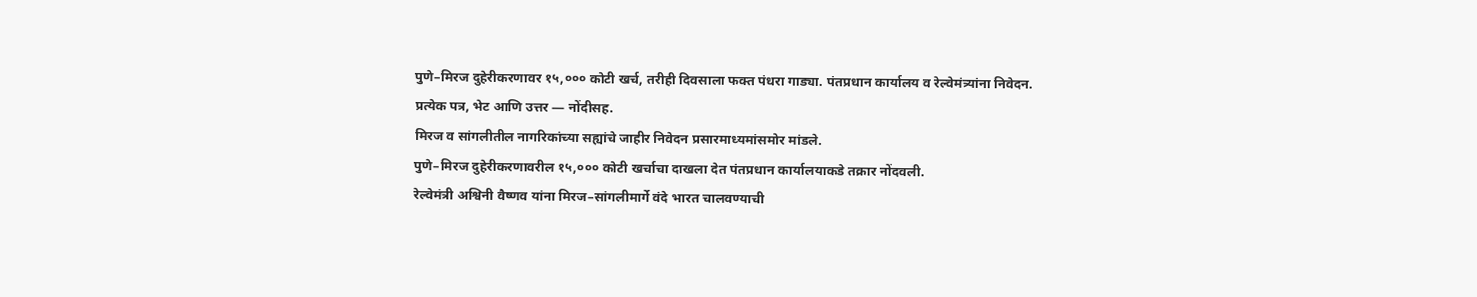पुणे–मिरज दुहेरीकरणावर १५,००० कोटी खर्च, तरीही दिवसाला फक्त पंधरा गाड्या. पंतप्रधान कार्यालय व रेल्वेमंत्र्यांना निवेदन.
प्रत्येक पत्र, भेट आणि उत्तर — नोंदीसह.
मिरज व सांगलीतील नागरिकांच्या सह्यांचे जाहीर निवेदन प्रसारमाध्यमांसमोर मांडले.
पुणे–मिरज दुहेरीकरणावरील १५,००० कोटी खर्चाचा दाखला देत पंतप्रधान कार्यालयाकडे तक्रार नोंदवली.
रेल्वेमंत्री अश्विनी वैष्णव यांना मिरज–सांगलीमार्गे वंदे भारत चालवण्याची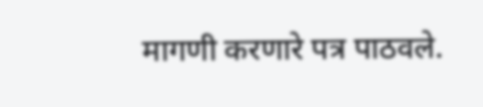मागणी करणारे पत्र पाठवले.